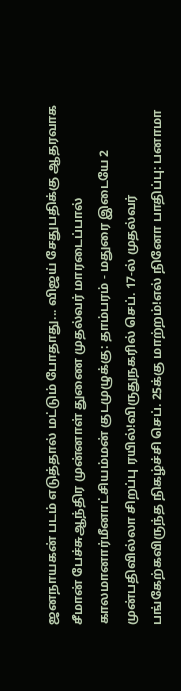ஜனநாயகன் படம் எடுத்தால் மட்டும் போதாது... விஜய் சேதுபதிக்கு ஆதரவாக சீமான் பேச்சுஆந்திர முன்னாள் துணை முதல்வர் மாரடைப்பால் காலமானார்மீனாட்சியம்மன் குடமுழுக்கு: தாம்பரம் - மதுரை இடையே 2 முன்பதிவில்லா சிறப்பு ரயில்!விருதுநகரில் செப். 17-ல் முதல்வர் பங்கேற்கவிருந்த நிகழ்ச்சி செப். 25க்கு மாற்றம்!எல் நினோ பாதிப்பு: பனாமா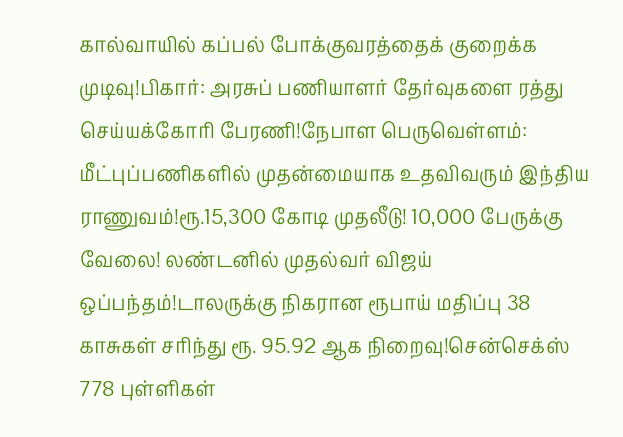கால்வாயில் கப்பல் போக்குவரத்தைக் குறைக்க முடிவு!பிகார்: அரசுப் பணியாளர் தேர்வுகளை ரத்து செய்யக்கோரி பேரணி!நேபாள பெருவெள்ளம்: மீட்புப்பணிகளில் முதன்மையாக உதவிவரும் இந்திய ராணுவம்!ரூ.15,300 கோடி முதலீடு! 10,000 பேருக்கு வேலை! லண்டனில் முதல்வர் விஜய் ஒப்பந்தம்!டாலருக்கு நிகரான ரூபாய் மதிப்பு 38 காசுகள் சரிந்து ரூ. 95.92 ஆக நிறைவு!சென்செக்ஸ் 778 புள்ளிகள்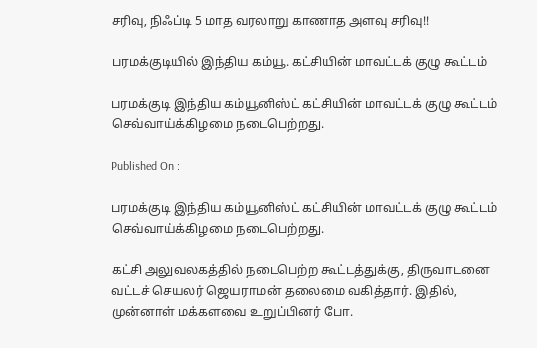சரிவு, நிஃப்டி 5 மாத வரலாறு காணாத அளவு சரிவு!!

பரமக்குடியில் இந்திய கம்யூ. கட்சியின் மாவட்டக் குழு கூட்டம்

பரமக்குடி இந்திய கம்யூனிஸ்ட் கட்சியின் மாவட்டக் குழு கூட்டம் செவ்வாய்க்கிழமை நடைபெற்றது.

Published On :

பரமக்குடி இந்திய கம்யூனிஸ்ட் கட்சியின் மாவட்டக் குழு கூட்டம் செவ்வாய்க்கிழமை நடைபெற்றது.

கட்சி அலுவலகத்தில் நடைபெற்ற கூட்டத்துக்கு, திருவாடனை வட்டச் செயலர் ஜெயராமன் தலைமை வகித்தார். இதில், முன்னாள் மக்களவை உறுப்பினர் போ.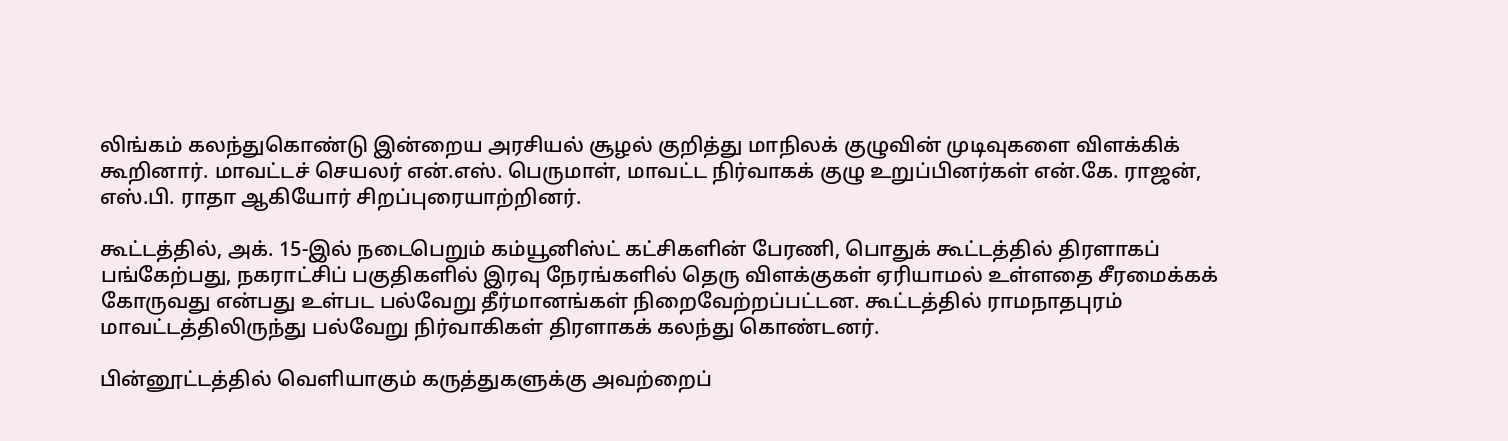லிங்கம் கலந்துகொண்டு இன்றைய அரசியல் சூழல் குறித்து மாநிலக் குழுவின் முடிவுகளை விளக்கிக் கூறினார். மாவட்டச் செயலர் என்.எஸ். பெருமாள், மாவட்ட நிர்வாகக் குழு உறுப்பினர்கள் என்.கே. ராஜன், எஸ்.பி. ராதா ஆகியோர் சிறப்புரையாற்றினர்.

கூட்டத்தில், அக். 15-இல் நடைபெறும் கம்யூனிஸ்ட் கட்சிகளின் பேரணி, பொதுக் கூட்டத்தில் திரளாகப் பங்கேற்பது, நகராட்சிப் பகுதிகளில் இரவு நேரங்களில் தெரு விளக்குகள் ஏரியாமல் உள்ளதை சீரமைக்கக் கோருவது என்பது உள்பட பல்வேறு தீர்மானங்கள் நிறைவேற்றப்பட்டன. கூட்டத்தில் ராமநாதபுரம் மாவட்டத்திலிருந்து பல்வேறு நிர்வாகிகள் திரளாகக் கலந்து கொண்டனர்.

பின்னூட்டத்தில் வெளியாகும் கருத்துகளுக்கு அவற்றைப்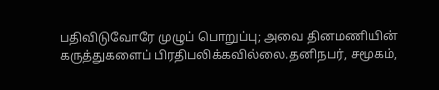பதிவிடுவோரே முழுப் பொறுப்பு; அவை தினமணியின் கருத்துகளைப் பிரதிபலிக்கவில்லை.தனிநபர், சமூகம்,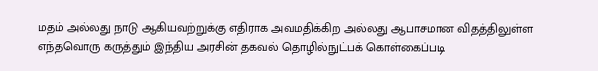மதம் அல்லது நாடு ஆகியவற்றுக்கு எதிராக அவமதிக்கிற அல்லது ஆபாசமான விதத்திலுள்ள எந்தவொரு கருத்தும் இந்திய அரசின் தகவல் தொழில்நுட்பக் கொள்கைப்படி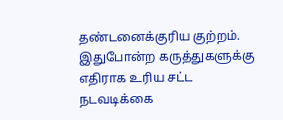தண்டனைக்குரிய குற்றம். இதுபோன்ற கருத்துகளுக்கு எதிராக உரிய சட்ட நடவடிக்கை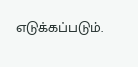எடுக்கப்படும்.